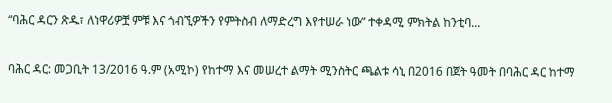“ባሕር ዳርን ጽዱ፣ ለነዋሪዎቿ ምቹ እና ጎብኚዎችን የምትስብ ለማድረግ እየተሠራ ነው” ተቀዳሚ ምክትል ከንቲባ...

ባሕር ዳር: መጋቢት 13/2016 ዓ.ም (አሚኮ) የከተማ እና መሠረተ ልማት ሚንስትር ጫልቱ ሳኒ በ2016 በጀት ዓመት በባሕር ዳር ከተማ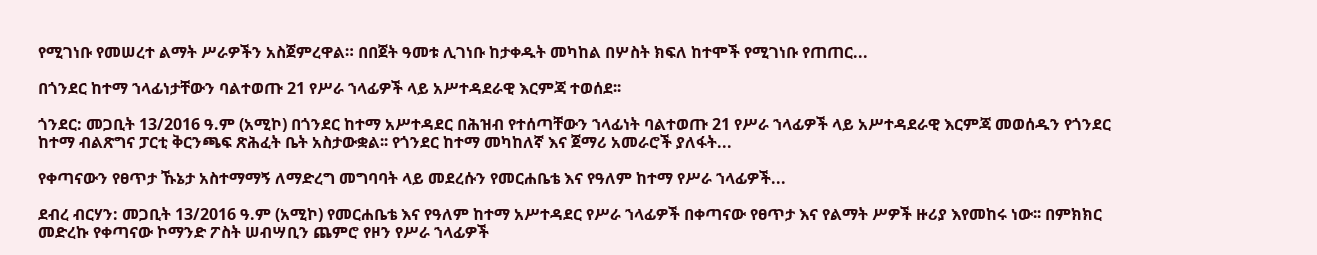የሚገነቡ የመሠረተ ልማት ሥራዎችን አስጀምረዋል። በበጀት ዓመቱ ሊገነቡ ከታቀዱት መካከል በሦስት ክፍለ ከተሞች የሚገነቡ የጠጠር...

በጎንደር ከተማ ኀላፊነታቸውን ባልተወጡ 21 የሥራ ኀላፊዎች ላይ አሥተዳደራዊ እርምጃ ተወሰደ፡፡

ጎንደር: መጋቢት 13/2016 ዓ.ም (አሚኮ) በጎንደር ከተማ አሥተዳደር በሕዝብ የተሰጣቸውን ኀላፊነት ባልተወጡ 21 የሥራ ኀላፊዎች ላይ አሥተዳደራዊ እርምጃ መወሰዱን የጎንደር ከተማ ብልጽግና ፓርቲ ቅርንጫፍ ጽሕፈት ቤት አስታውቋል፡፡ የጎንደር ከተማ መካከለኛ እና ጀማሪ አመራሮች ያለፋት...

የቀጣናውን የፀጥታ ኹኔታ አስተማማኝ ለማድረግ መግባባት ላይ መደረሱን የመርሐቤቴ እና የዓለም ከተማ የሥራ ኀላፊዎች...

ደብረ ብርሃን: መጋቢት 13/2016 ዓ.ም (አሚኮ) የመርሐቤቴ እና የዓለም ከተማ አሥተዳደር የሥራ ኀላፊዎች በቀጣናው የፀጥታ እና የልማት ሥዎች ዙሪያ እየመከሩ ነው፡፡ በምክክር መድረኩ የቀጣናው ኮማንድ ፖስት ሠብሣቢን ጨምሮ የዞን የሥራ ኀላፊዎች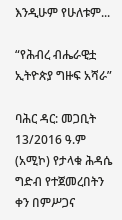እንዲሁም የሁለቱም...

“የሕብረ ብሔራዊቷ ኢትዮጵያ ግዙፍ አሻራ”

ባሕር ዳር: መጋቢት 13/2016 ዓ.ም (አሚኮ) የታላቁ ሕዳሴ ግድብ የተጀመረበትን ቀን በምሥጋና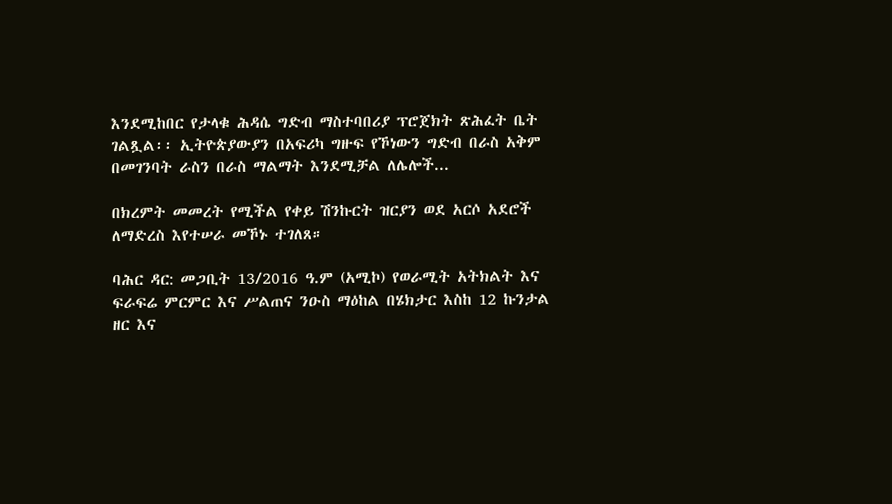እንደሚከበር የታላቁ ሕዳሴ ግድብ ማስተባበሪያ ፕሮጀክት ጽሕፈት ቤት ገልጿል፡፡ ኢትዮጵያውያን በአፍሪካ ግዙፍ የኾነውን ግድብ በራስ አቅም በመገንባት ራስን በራስ ማልማት እንደሚቻል ለሌሎች...

በክረምት መመረት የሚችል የቀይ ሽንኩርት ዝርያን ወደ አርሶ አደሮች ለማድረስ እየተሠራ መኾኑ ተገለጸ።

ባሕር ዳር: መጋቢት 13/2016 ዓ.ም (አሚኮ) የወራሚት አትክልት እና ፍራፍሬ ምርምር እና ሥልጠና ንዑስ ማዕከል በሄክታር እስከ 12 ኩንታል ዘር እና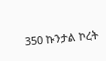350 ኩንታል ኮረት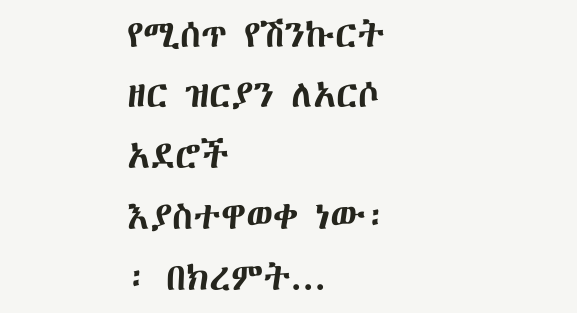የሚሰጥ የሽንኩርት ዘር ዝርያን ለአርሶ አደሮች እያስተዋወቀ ነው፡፡ በክረምት...